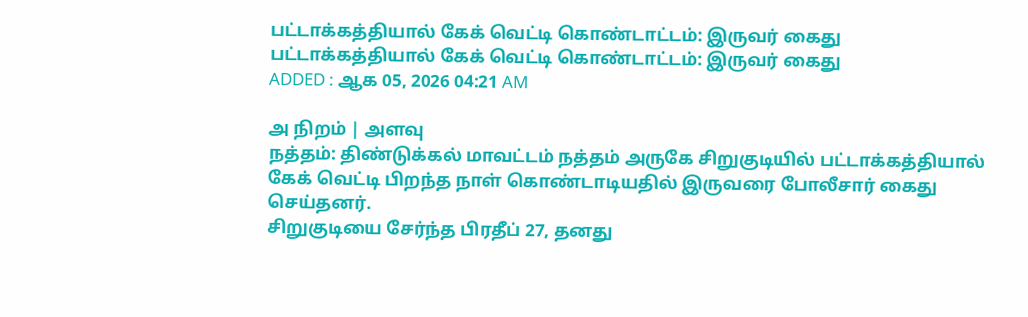பட்டாக்கத்தியால் கேக் வெட்டி கொண்டாட்டம்: இருவர் கைது
பட்டாக்கத்தியால் கேக் வெட்டி கொண்டாட்டம்: இருவர் கைது
ADDED : ஆக 05, 2026 04:21 AM

அ நிறம் | அளவு
நத்தம்: திண்டுக்கல் மாவட்டம் நத்தம் அருகே சிறுகுடியில் பட்டாக்கத்தியால் கேக் வெட்டி பிறந்த நாள் கொண்டாடியதில் இருவரை போலீசார் கைது செய்தனர்.
சிறுகுடியை சேர்ந்த பிரதீப் 27, தனது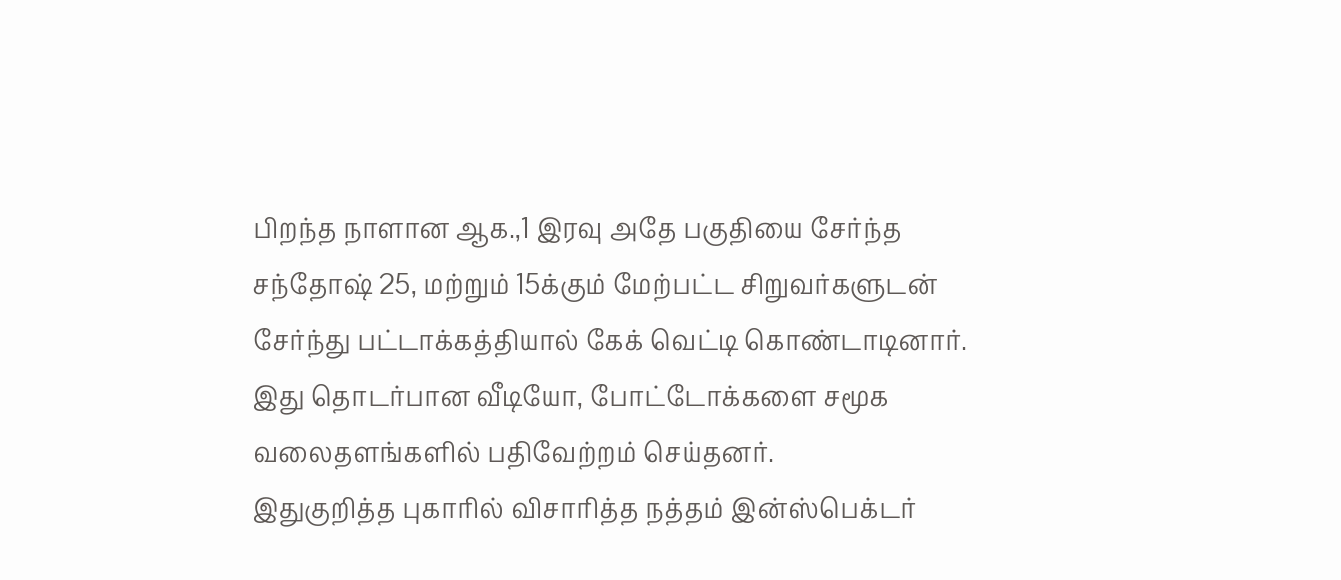பிறந்த நாளான ஆக.,1 இரவு அதே பகுதியை சேர்ந்த சந்தோஷ் 25, மற்றும் 15க்கும் மேற்பட்ட சிறுவர்களுடன் சேர்ந்து பட்டாக்கத்தியால் கேக் வெட்டி கொண்டாடினார்.
இது தொடர்பான வீடியோ, போட்டோக்களை சமூக வலைதளங்களில் பதிவேற்றம் செய்தனர்.
இதுகுறித்த புகாரில் விசாரித்த நத்தம் இன்ஸ்பெக்டர்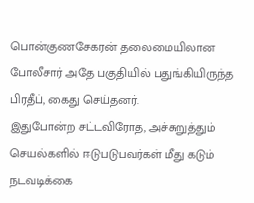பொன்குணசேகரன் தலைமையிலான போலீசார் அதே பகுதியில் பதுங்கியிருந்த பிரதீப், கைது செய்தனர்.
இதுபோன்ற சட்டவிரோத, அச்சுறுத்தும் செயல்களில் ஈடுபடுபவர்கள் மீது கடும் நடவடிக்கை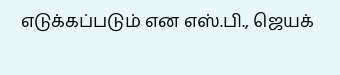எடுக்கப்படும் என எஸ்.பி., ஜெயக்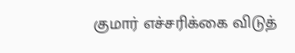குமார் எச்சரிக்கை விடுத்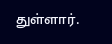துள்ளார்.